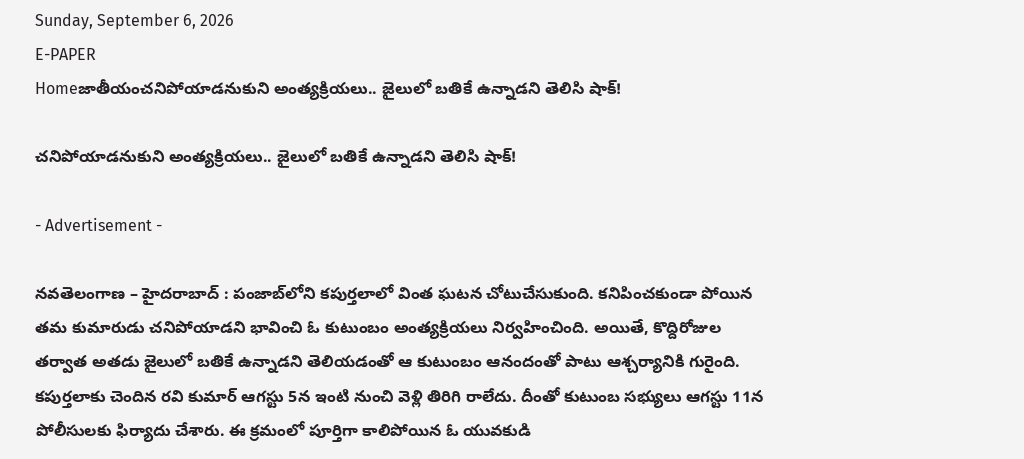Sunday, September 6, 2026
E-PAPER
Homeజాతీయంచనిపోయాడనుకుని అంత్యక్రియలు.. జైలులో బతికే ఉన్నాడని తెలిసి షాక్!

చనిపోయాడనుకుని అంత్యక్రియలు.. జైలులో బతికే ఉన్నాడని తెలిసి షాక్!

- Advertisement -

నవతెలంగాణ – హైదరాబాద్ : పంజాబ్‌లోని కపుర్తలాలో వింత ఘటన చోటుచేసుకుంది. కనిపించకుండా పోయిన తమ కుమారుడు చనిపోయాడని భావించి ఓ కుటుంబం అంత్యక్రియలు నిర్వహించింది. అయితే, కొద్దిరోజుల తర్వాత అతడు జైలులో బతికే ఉన్నాడని తెలియడంతో ఆ కుటుంబం ఆనందంతో పాటు ఆశ్చర్యానికి గురైంది. కపుర్తలాకు చెందిన రవి కుమార్ ఆగస్టు 5న ఇంటి నుంచి వెళ్లి తిరిగి రాలేదు. దీంతో కుటుంబ సభ్యులు ఆగస్టు 11న పోలీసులకు ఫిర్యాదు చేశారు. ఈ క్రమంలో పూర్తిగా కాలిపోయిన ఓ యువకుడి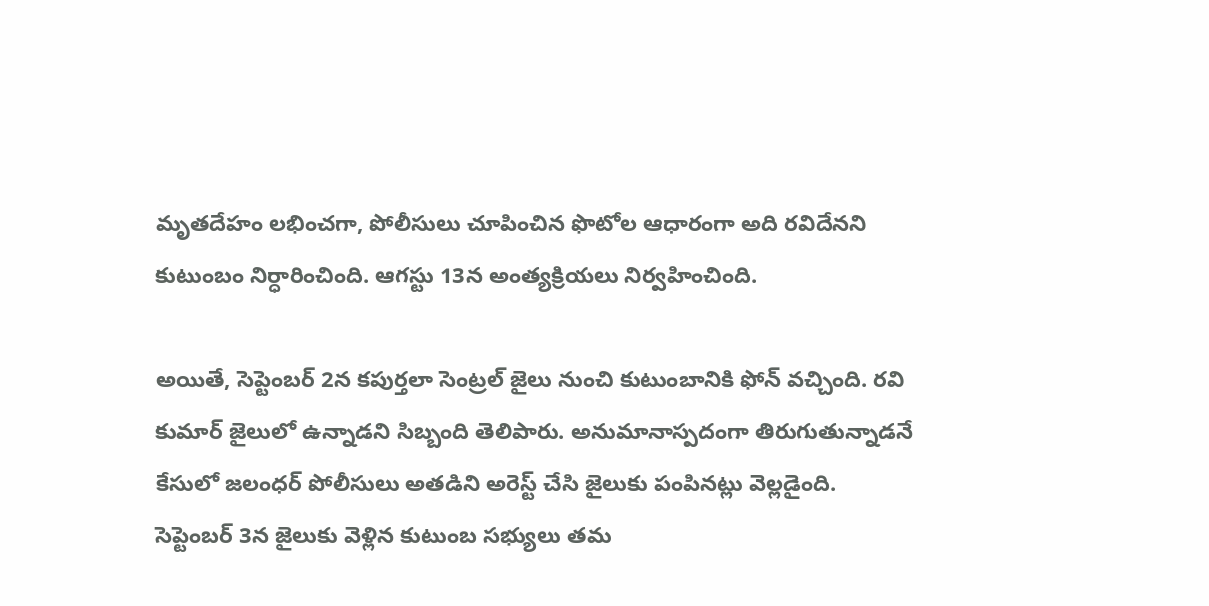మృతదేహం లభించగా, పోలీసులు చూపించిన ఫొటోల ఆధారంగా అది రవిదేనని కుటుంబం నిర్ధారించింది. ఆగస్టు 13న అంత్యక్రియలు నిర్వహించింది.

అయితే, సెప్టెంబర్ 2న కపుర్తలా సెంట్రల్ జైలు నుంచి కుటుంబానికి ఫోన్ వచ్చింది. రవి కుమార్ జైలులో ఉన్నాడని సిబ్బంది తెలిపారు. అనుమానాస్పదంగా తిరుగుతున్నాడనే కేసులో జలంధర్ పోలీసులు అతడిని అరెస్ట్ చేసి జైలుకు పంపినట్లు వెల్లడైంది. సెప్టెంబర్ 3న జైలుకు వెళ్లిన కుటుంబ సభ్యులు తమ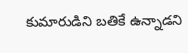కుమారుడిని బతికే ఉన్నాడని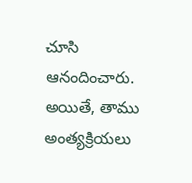చూసి ఆనందించారు. అయితే, తాము అంత్యక్రియలు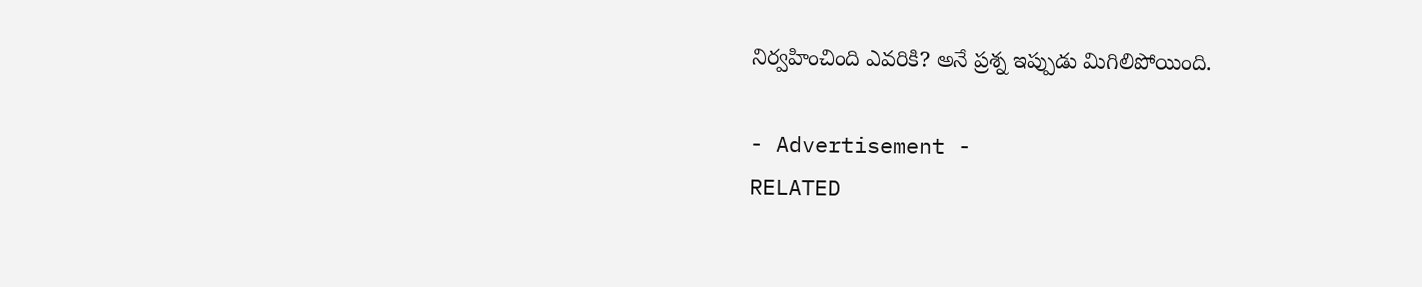నిర్వహించింది ఎవరికి? అనే ప్రశ్న ఇప్పుడు మిగిలిపోయింది.

- Advertisement -
RELATED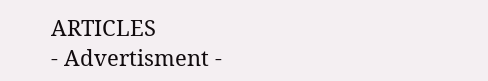ARTICLES
- Advertisment -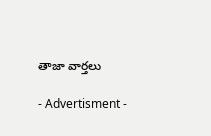తాజా వార్తలు

- Advertisment -